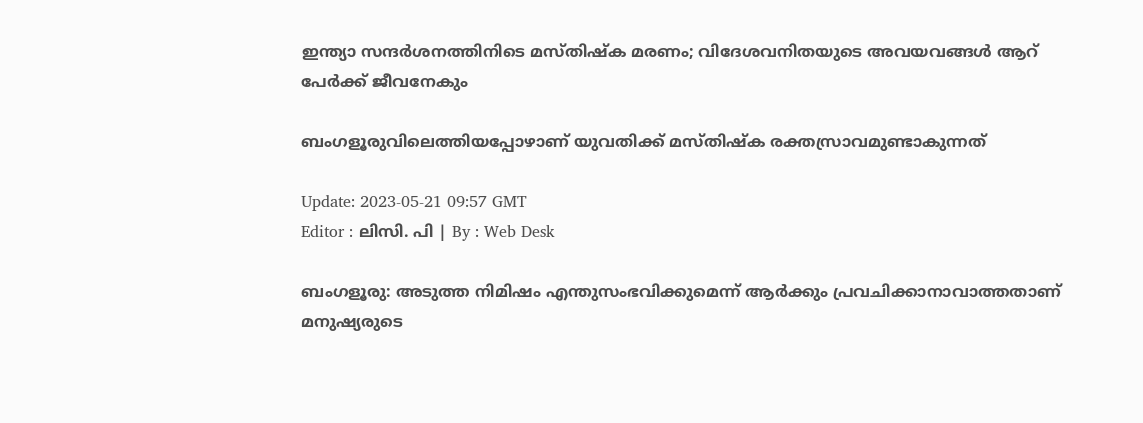ഇന്ത്യാ സന്ദർശനത്തിനിടെ മസ്തിഷ്‌ക മരണം; വിദേശവനിതയുടെ അവയവങ്ങൾ ആറ് പേർക്ക് ജീവനേകും

ബംഗളൂരുവിലെത്തിയപ്പോഴാണ് യുവതിക്ക് മസ്തിഷ്‌ക രക്തസ്രാവമുണ്ടാകുന്നത്

Update: 2023-05-21 09:57 GMT
Editor : ലിസി. പി | By : Web Desk

ബംഗളൂരു: അടുത്ത നിമിഷം എന്തുസംഭവിക്കുമെന്ന് ആർക്കും പ്രവചിക്കാനാവാത്തതാണ് മനുഷ്യരുടെ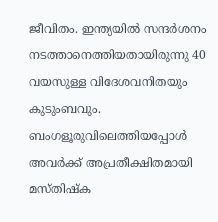ജീവിതം. ഇന്ത്യയിൽ സന്ദർശനം നടത്താനെത്തിയതായിരുന്നു 40 വയസുള്ള വിദേശവനിതയും കുടുംബവും. ബംഗളൂരുവിലെത്തിയപ്പോൾ അവർക്ക് അപ്രതീക്ഷിതമായി മസ്തിഷ്‌ക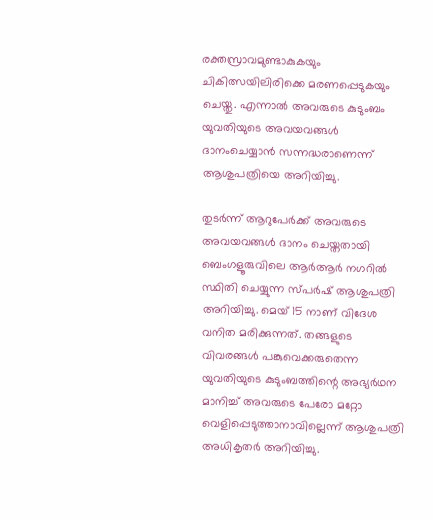രക്തസ്രാവമുണ്ടാകുകയും ചികിത്സയിലിരിക്കെ മരണപ്പെടുകയും ചെയ്തു. എന്നാൽ അവരുടെ കുടുംബം യുവതിയുടെ അവയവങ്ങൾ ദാനംചെയ്യാൻ സന്നദ്ധരാണെന്ന് ആശുപത്രിയെ അറിയിച്ചു.

തുടർന്ന് ആറുപേർക്ക് അവരുടെ അവയവങ്ങൾ ദാനം ചെയ്തതായി ബെംഗളൂരുവിലെ ആർആർ നഗറിൽ സ്ഥിതി ചെയ്യുന്ന സ്പർഷ് ആശുപത്രി അറിയിച്ചു. മെയ് 15 നാണ് വിദേശ വനിത മരിക്കുന്നത്. തങ്ങളുടെ വിവരങ്ങൾ പങ്കുവെക്കരുതെന്ന യുവതിയുടെ കുടുംബത്തിന്റെ അഭ്യർഥന മാനിച്ച് അവരുടെ പേരോ മറ്റോ വെളിപ്പെടുത്താനാവില്ലെന്ന് ആശുപത്രി അധികൃതർ അറിയിച്ചു.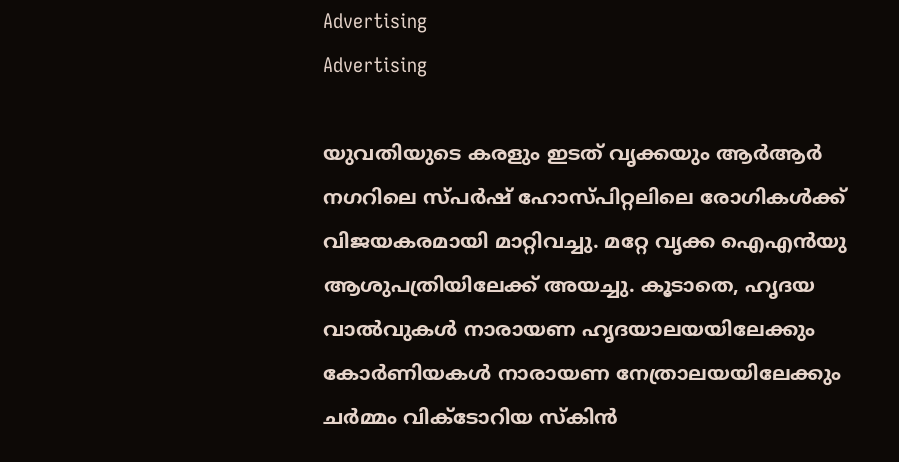Advertising
Advertising

യുവതിയുടെ കരളും ഇടത് വൃക്കയും ആർആർ നഗറിലെ സ്പർഷ് ഹോസ്പിറ്റലിലെ രോഗികൾക്ക് വിജയകരമായി മാറ്റിവച്ചു. മറ്റേ വൃക്ക ഐഎൻയു ആശുപത്രിയിലേക്ക് അയച്ചു. കൂടാതെ, ഹൃദയ വാൽവുകൾ നാരായണ ഹൃദയാലയയിലേക്കും കോർണിയകൾ നാരായണ നേത്രാലയയിലേക്കും ചർമ്മം വിക്ടോറിയ സ്‌കിൻ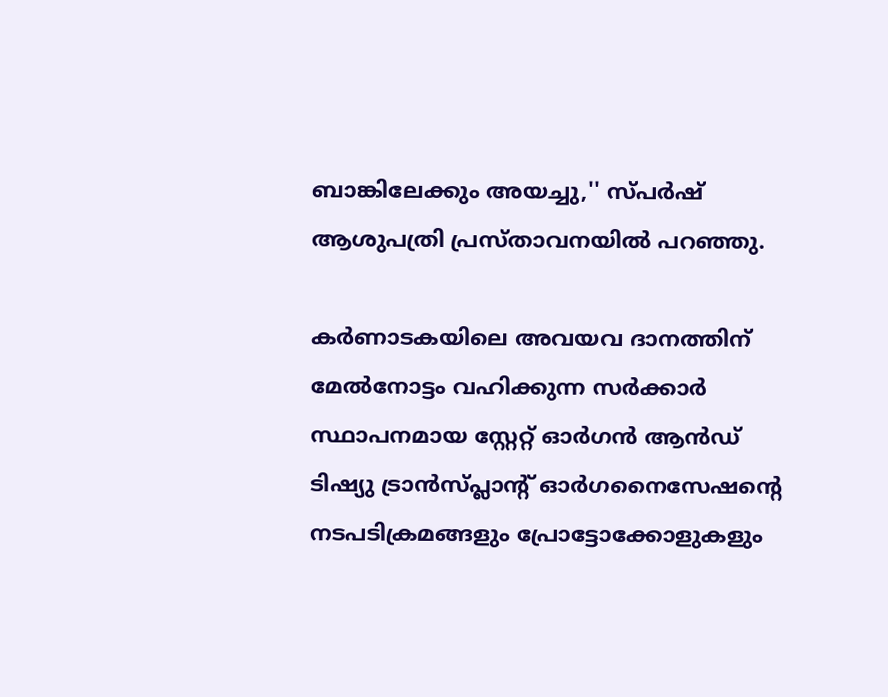ബാങ്കിലേക്കും അയച്ചു,'' സ്പർഷ് ആശുപത്രി പ്രസ്താവനയിൽ പറഞ്ഞു.

കർണാടകയിലെ അവയവ ദാനത്തിന് മേൽനോട്ടം വഹിക്കുന്ന സർക്കാർ സ്ഥാപനമായ സ്റ്റേറ്റ് ഓർഗൻ ആൻഡ് ടിഷ്യു ട്രാൻസ്പ്ലാന്റ് ഓർഗനൈസേഷന്റെ നടപടിക്രമങ്ങളും പ്രോട്ടോക്കോളുകളും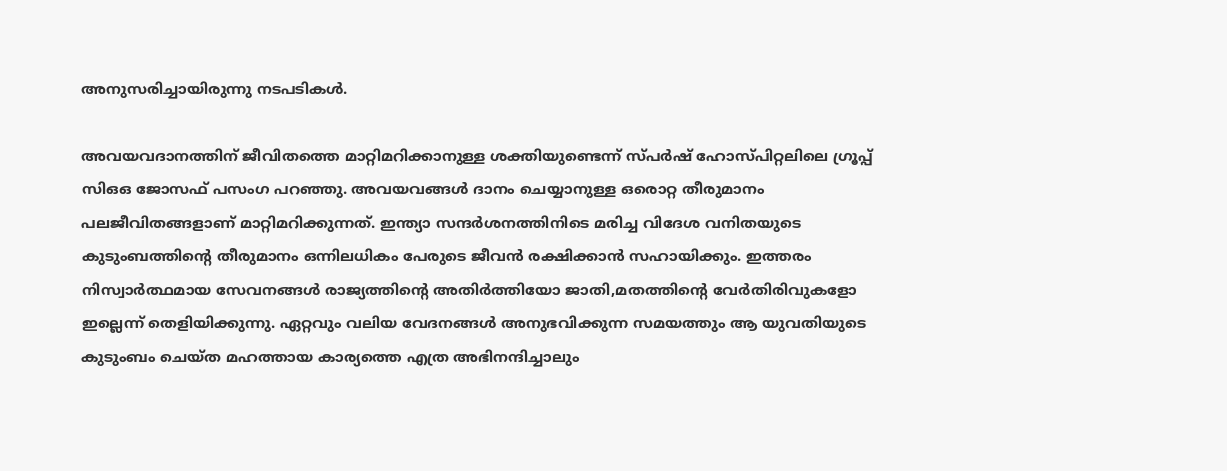അനുസരിച്ചായിരുന്നു നടപടികൾ.

അവയവദാനത്തിന് ജീവിതത്തെ മാറ്റിമറിക്കാനുള്ള ശക്തിയുണ്ടെന്ന് സ്പർഷ് ഹോസ്പിറ്റലിലെ ഗ്രൂപ്പ് സിഒഒ ജോസഫ് പസംഗ പറഞ്ഞു. അവയവങ്ങൾ ദാനം ചെയ്യാനുള്ള ഒരൊറ്റ തീരുമാനം പലജീവിതങ്ങളാണ് മാറ്റിമറിക്കുന്നത്. ഇന്ത്യാ സന്ദർശനത്തിനിടെ മരിച്ച വിദേശ വനിതയുടെ കുടുംബത്തിന്റെ തീരുമാനം ഒന്നിലധികം പേരുടെ ജീവൻ രക്ഷിക്കാൻ സഹായിക്കും. ഇത്തരം നിസ്വാർത്ഥമായ സേവനങ്ങൾ രാജ്യത്തിന്റെ അതിർത്തിയോ ജാതി,മതത്തിന്റെ വേർതിരിവുകളോ ഇല്ലെന്ന് തെളിയിക്കുന്നു. ഏറ്റവും വലിയ വേദനങ്ങൾ അനുഭവിക്കുന്ന സമയത്തും ആ യുവതിയുടെ കുടുംബം ചെയ്ത മഹത്തായ കാര്യത്തെ എത്ര അഭിനന്ദിച്ചാലും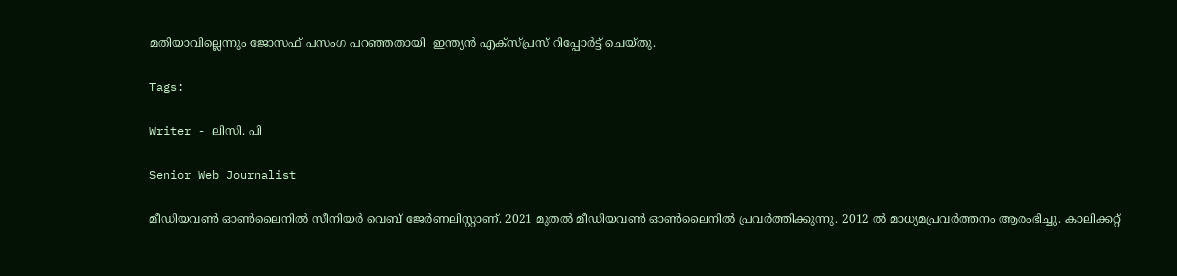മതിയാവില്ലെന്നും ജോസഫ് പസംഗ പറഞ്ഞതായി  ഇന്ത്യൻ എക്‌സ്പ്രസ് റിപ്പോർട്ട് ചെയ്തു.

Tags:

Writer - ലിസി. പി

Senior Web Journalist

മീഡിയവൺ ഓൺലൈനിൽ സീനിയർ വെബ് ജേർണലിസ്റ്റാണ്. 2021 മുതൽ മീഡിയവൺ ഓൺലൈനിൽ പ്രവർത്തിക്കുന്നു. 2012 ല്‍ മാധ്യമപ്രവര്‍ത്തനം ആരംഭിച്ചു. കാലിക്കറ്റ്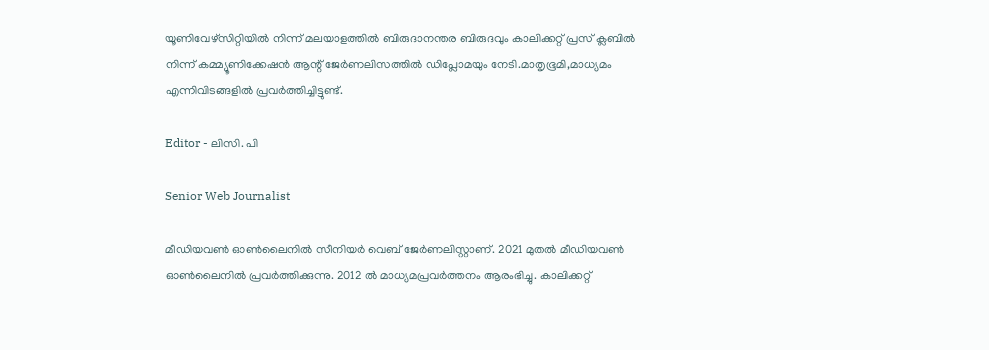യൂണിവേഴ്‌സിറ്റിയിൽ നിന്ന് മലയാളത്തിൽ ബിരുദാനന്തര ബിരുദവും കാലിക്കറ്റ് പ്രസ് ക്ലബിൽ നിന്ന് കമ്മ്യൂണിക്കേഷൻ ആന്റ് ജേർണലിസത്തിൽ ഡിപ്ലോമയും നേടി.മാതൃഭൂമി,മാധ്യമം എന്നിവിടങ്ങളിൽ പ്രവർത്തിച്ചിട്ടുണ്ട്.

Editor - ലിസി. പി

Senior Web Journalist

മീഡിയവൺ ഓൺലൈനിൽ സീനിയർ വെബ് ജേർണലിസ്റ്റാണ്. 2021 മുതൽ മീഡിയവൺ ഓൺലൈനിൽ പ്രവർത്തിക്കുന്നു. 2012 ല്‍ മാധ്യമപ്രവര്‍ത്തനം ആരംഭിച്ചു. കാലിക്കറ്റ്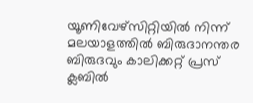യൂണിവേഴ്‌സിറ്റിയിൽ നിന്ന് മലയാളത്തിൽ ബിരുദാനന്തര ബിരുദവും കാലിക്കറ്റ് പ്രസ് ക്ലബിൽ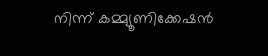നിന്ന് കമ്മ്യൂണിക്കേഷൻ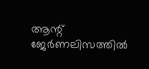ആന്റ് ജേർണലിസത്തിൽ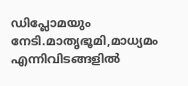ഡിപ്ലോമയും നേടി.മാതൃഭൂമി,മാധ്യമം എന്നിവിടങ്ങളിൽ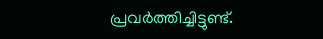പ്രവർത്തിച്ചിട്ടുണ്ട്.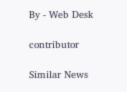By - Web Desk

contributor

Similar News